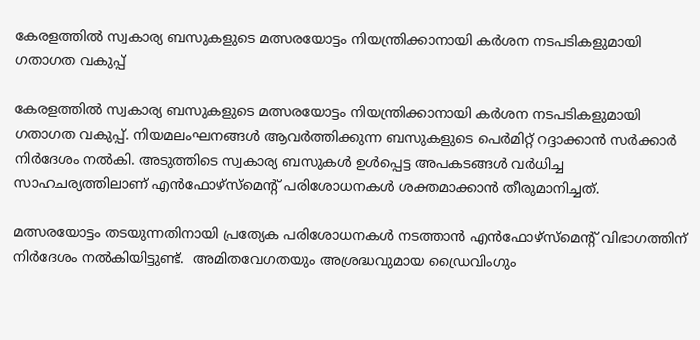കേരളത്തിൽ സ്വകാര്യ ബസുകളുടെ മത്സരയോട്ടം നിയന്ത്രിക്കാനായി കർശന നടപടികളുമായി ഗതാഗത വകുപ്പ്

കേരളത്തിൽ സ്വകാര്യ ബസുകളുടെ മത്സരയോട്ടം നിയന്ത്രിക്കാനായി കർശന നടപടികളുമായി ഗതാഗത വകുപ്പ്. നിയമലംഘനങ്ങൾ ആവർത്തിക്കുന്ന ബസുകളുടെ പെർമിറ്റ് റദ്ദാക്കാൻ സർക്കാർ നിർദേശം നൽകി. അടുത്തിടെ സ്വകാര്യ ബസുകൾ ഉൾപ്പെട്ട അപകടങ്ങൾ വർധിച്ച സാഹചര്യത്തിലാണ് എൻഫോഴ്‌സ്‌മെന്റ് പരിശോധനകൾ ശക്തമാക്കാൻ തീരുമാനിച്ചത്.

മത്സരയോട്ടം തടയുന്നതിനായി പ്രത്യേക പരിശോധനകൾ നടത്താൻ എൻഫോഴ്‌സ്‌മെന്റ് വിഭാഗത്തിന് നിർദേശം നൽകിയിട്ടുണ്ട്.  അമിതവേഗതയും അശ്രദ്ധവുമായ ഡ്രൈവിംഗും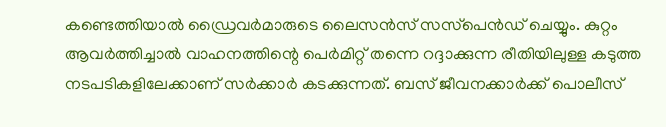കണ്ടെത്തിയാൽ ഡ്രൈവർമാരുടെ ലൈസൻസ് സസ്‌പെൻഡ് ചെയ്യും. കുറ്റം ആവർത്തിച്ചാൽ വാഹനത്തിന്റെ പെർമിറ്റ് തന്നെ റദ്ദാക്കുന്ന രീതിയിലുള്ള കടുത്ത നടപടികളിലേക്കാണ് സർക്കാർ കടക്കുന്നത്. ബസ് ജീവനക്കാർക്ക് പൊലീസ്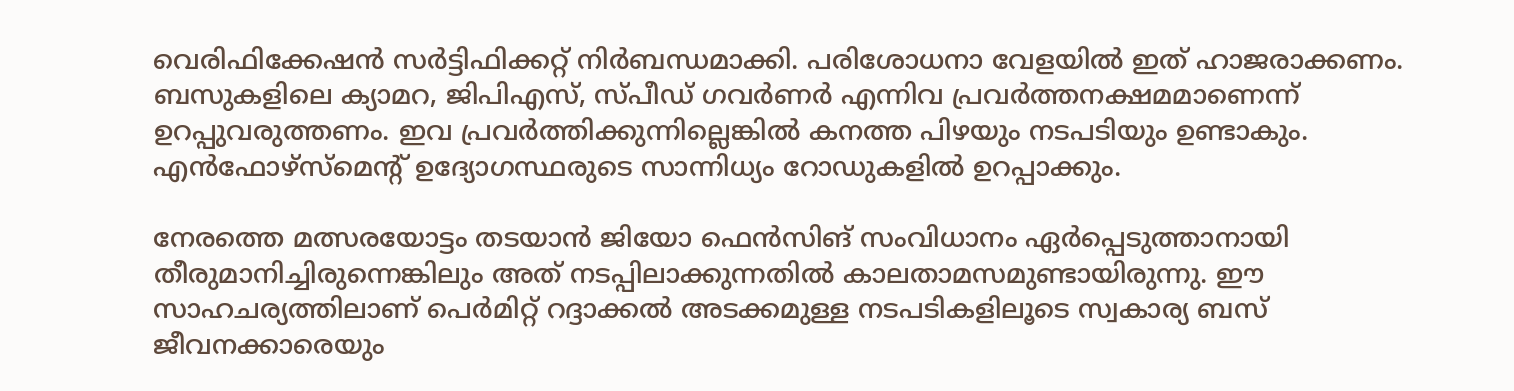വെരിഫിക്കേഷൻ സർട്ടിഫിക്കറ്റ് നിർബന്ധമാക്കി. പരിശോധനാ വേളയിൽ ഇത് ഹാജരാക്കണം. ബസുകളിലെ ക്യാമറ, ജിപിഎസ്, സ്പീഡ് ഗവർണർ എന്നിവ പ്രവർത്തനക്ഷമമാണെന്ന് ഉറപ്പുവരുത്തണം. ഇവ പ്രവർത്തിക്കുന്നില്ലെങ്കിൽ കനത്ത പിഴയും നടപടിയും ഉണ്ടാകും. എൻഫോഴ്‌സ്‌മെന്റ് ഉദ്യോഗസ്ഥരുടെ സാന്നിധ്യം റോഡുകളിൽ ഉറപ്പാക്കും.

നേരത്തെ മത്സരയോട്ടം തടയാൻ ജിയോ ഫെൻസിങ് സംവിധാനം ഏർപ്പെടുത്താനായി തീരുമാനിച്ചിരുന്നെങ്കിലും അത് നടപ്പിലാക്കുന്നതിൽ കാലതാമസമുണ്ടായിരുന്നു. ഈ സാഹചര്യത്തിലാണ് പെർമിറ്റ് റദ്ദാക്കൽ അടക്കമുള്ള നടപടികളിലൂടെ സ്വകാര്യ ബസ് ജീവനക്കാരെയും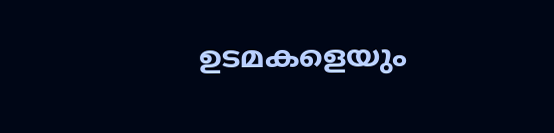ഉടമകളെയും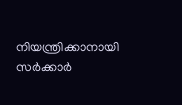നിയന്ത്രിക്കാനായി സർക്കാർ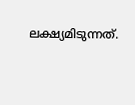ലക്ഷ്യമിടുന്നത്.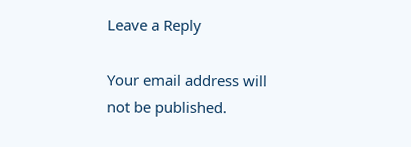Leave a Reply

Your email address will not be published.